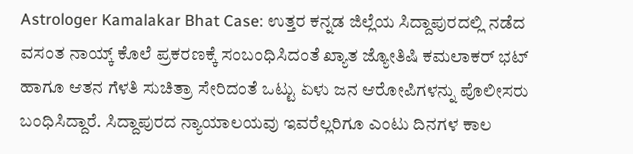Astrologer Kamalakar Bhat Case: ಉತ್ತರ ಕನ್ನಡ ಜಿಲ್ಲೆಯ ಸಿದ್ದಾಪುರದಲ್ಲಿ ನಡೆದ ವಸಂತ ನಾಯ್ಕ್ ಕೊಲೆ ಪ್ರಕರಣಕ್ಕೆ ಸಂಬಂಧಿಸಿದಂತೆ ಖ್ಯಾತ ಜ್ಯೋತಿಷಿ ಕಮಲಾಕರ್ ಭಟ್ ಹಾಗೂ ಆತನ ಗೆಳತಿ ಸುಚಿತ್ರಾ ಸೇರಿದಂತೆ ಒಟ್ಟು ಏಳು ಜನ ಆರೋಪಿಗಳನ್ನು ಪೊಲೀಸರು ಬಂಧಿಸಿದ್ದಾರೆ. ಸಿದ್ದಾಪುರದ ನ್ಯಾಯಾಲಯವು ಇವರೆಲ್ಲರಿಗೂ ಎಂಟು ದಿನಗಳ ಕಾಲ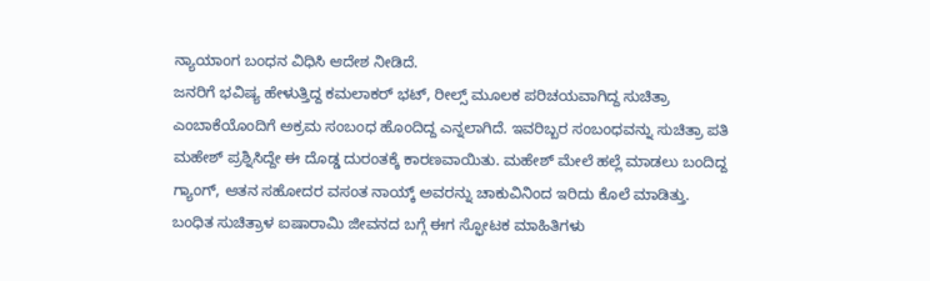ನ್ಯಾಯಾಂಗ ಬಂಧನ ವಿಧಿಸಿ ಆದೇಶ ನೀಡಿದೆ.
ಜನರಿಗೆ ಭವಿಷ್ಯ ಹೇಳುತ್ತಿದ್ದ ಕಮಲಾಕರ್ ಭಟ್, ರೀಲ್ಸ್ ಮೂಲಕ ಪರಿಚಯವಾಗಿದ್ದ ಸುಚಿತ್ರಾ ಎಂಬಾಕೆಯೊಂದಿಗೆ ಅಕ್ರಮ ಸಂಬಂಧ ಹೊಂದಿದ್ದ ಎನ್ನಲಾಗಿದೆ. ಇವರಿಬ್ಬರ ಸಂಬಂಧವನ್ನು ಸುಚಿತ್ರಾ ಪತಿ ಮಹೇಶ್ ಪ್ರಶ್ನಿಸಿದ್ದೇ ಈ ದೊಡ್ಡ ದುರಂತಕ್ಕೆ ಕಾರಣವಾಯಿತು. ಮಹೇಶ್ ಮೇಲೆ ಹಲ್ಲೆ ಮಾಡಲು ಬಂದಿದ್ದ ಗ್ಯಾಂಗ್, ಆತನ ಸಹೋದರ ವಸಂತ ನಾಯ್ಕ್ ಅವರನ್ನು ಚಾಕುವಿನಿಂದ ಇರಿದು ಕೊಲೆ ಮಾಡಿತ್ತು.
ಬಂಧಿತ ಸುಚಿತ್ರಾಳ ಐಷಾರಾಮಿ ಜೀವನದ ಬಗ್ಗೆ ಈಗ ಸ್ಫೋಟಕ ಮಾಹಿತಿಗಳು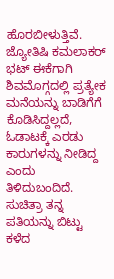ಹೊರಬೀಳುತ್ತಿವೆ. ಜ್ಯೋತಿಷಿ ಕಮಲಾಕರ್ ಭಟ್ ಈಕೆಗಾಗಿ ಶಿವಮೊಗ್ಗದಲ್ಲಿ ಪ್ರತ್ಯೇಕ ಮನೆಯನ್ನು ಬಾಡಿಗೆಗೆ ಕೊಡಿಸಿದ್ದಲ್ಲದೆ, ಓಡಾಟಕ್ಕೆ ಎರಡು ಕಾರುಗಳನ್ನು ನೀಡಿದ್ದ ಎಂದು ತಿಳಿದುಬಂದಿದೆ. ಸುಚಿತ್ರಾ ತನ್ನ ಪತಿಯನ್ನು ಬಿಟ್ಟು ಕಳೆದ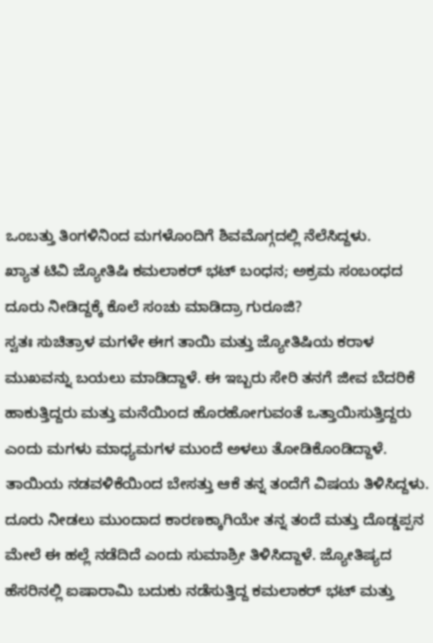ಒಂಬತ್ತು ತಿಂಗಳಿನಿಂದ ಮಗಳೊಂದಿಗೆ ಶಿವಮೊಗ್ಗದಲ್ಲಿ ನೆಲೆಸಿದ್ದಳು.
ಖ್ಯಾತ ಟಿವಿ ಜ್ಯೋತಿಷಿ ಕಮಲಾಕರ್ ಭಟ್ ಬಂಧನ; ಅಕ್ರಮ ಸಂಬಂಧದ ದೂರು ನೀಡಿದ್ದಕ್ಕೆ ಕೊಲೆ ಸಂಚು ಮಾಡಿದ್ರಾ ಗುರೂಜಿ?
ಸ್ವತಃ ಸುಚಿತ್ರಾಳ ಮಗಳೇ ಈಗ ತಾಯಿ ಮತ್ತು ಜ್ಯೋತಿಷಿಯ ಕರಾಳ ಮುಖವನ್ನು ಬಯಲು ಮಾಡಿದ್ದಾಳೆ. ಈ ಇಬ್ಬರು ಸೇರಿ ತನಗೆ ಜೀವ ಬೆದರಿಕೆ ಹಾಕುತ್ತಿದ್ದರು ಮತ್ತು ಮನೆಯಿಂದ ಹೊರಹೋಗುವಂತೆ ಒತ್ತಾಯಿಸುತ್ತಿದ್ದರು ಎಂದು ಮಗಳು ಮಾಧ್ಯಮಗಳ ಮುಂದೆ ಅಳಲು ತೋಡಿಕೊಂಡಿದ್ದಾಳೆ. ತಾಯಿಯ ನಡವಳಿಕೆಯಿಂದ ಬೇಸತ್ತು ಆಕೆ ತನ್ನ ತಂದೆಗೆ ವಿಷಯ ತಿಳಿಸಿದ್ದಳು.
ದೂರು ನೀಡಲು ಮುಂದಾದ ಕಾರಣಕ್ಕಾಗಿಯೇ ತನ್ನ ತಂದೆ ಮತ್ತು ದೊಡ್ಡಪ್ಪನ ಮೇಲೆ ಈ ಹಲ್ಲೆ ನಡೆದಿದೆ ಎಂದು ಸುಮಾಶ್ರೀ ತಿಳಿಸಿದ್ದಾಳೆ. ಜ್ಯೋತಿಷ್ಯದ ಹೆಸರಿನಲ್ಲಿ ಐಷಾರಾಮಿ ಬದುಕು ನಡೆಸುತ್ತಿದ್ದ ಕಮಲಾಕರ್ ಭಟ್ ಮತ್ತು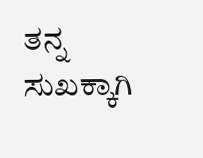ತನ್ನ ಸುಖಕ್ಕಾಗಿ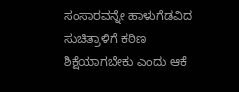ಸಂಸಾರವನ್ನೇ ಹಾಳುಗೆಡವಿದ ಸುಚಿತ್ರಾಳಿಗೆ ಕಠಿಣ ಶಿಕ್ಷೆಯಾಗಬೇಕು ಎಂದು ಆಕೆ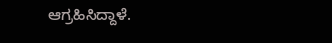ಆಗ್ರಹಿಸಿದ್ದಾಳೆ.